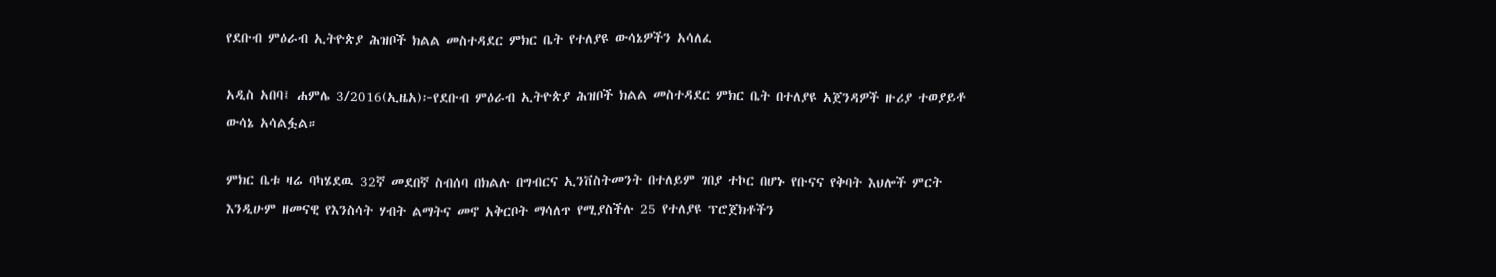የደቡብ ምዕራብ ኢትዮጵያ ሕዝቦች ክልል መስተዳደር ምክር ቤት የተለያዩ ውሳኔዎችን አሳለፈ

አዲስ አበባ፤ ሐምሌ 3/2016(ኢዜአ)፦የደቡብ ምዕራብ ኢትዮጵያ ሕዝቦች ክልል መስተዳደር ምክር ቤት በተለያዩ አጀንዳዎች ዙሪያ ተወያይቶ ውሳኔ አሳልፏል።

ምክር ቤቱ ዛሬ ባካሄደዉ 32ኛ መደበኛ ስብሰባ በክልሉ በግብርና ኢንቨስትመንት በተለይም ገበያ ተኮር በሆኑ የቡናና የቅባት እህሎች ምርት እንዲሁም ዘመናዊ የእንስሳት ሃብት ልማትና መኖ አቅርቦት ማሳለጥ የሚያስችሉ 25 የተለያዩ ፕሮጀክቶችን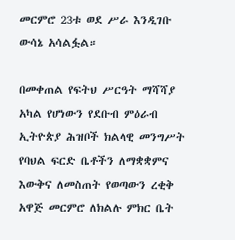መርምሮ 23ቱ ወደ ሥራ እንዲገቡ ውሳኔ አሳልፏል።

በመቀጠል የፍትህ ሥርዓት ማሻሻያ አካል የሆነውን የደቡብ ምዕራብ ኢትዮጵያ ሕዝቦች ክልላዊ መንግሥት የባህል ፍርድ ቤቶችን ለማቋቋምና እውቅና ለመስጠት የወጣውን ረቂቅ አዋጅ መርምሮ ለክልሉ ምክር ቤት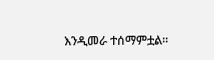እንዲመራ ተሰማምቷል፡፡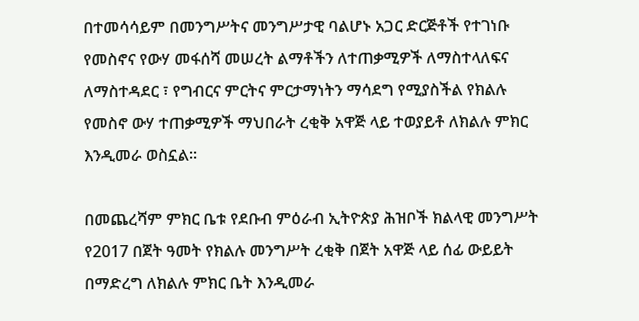በተመሳሳይም በመንግሥትና መንግሥታዊ ባልሆኑ አጋር ድርጅቶች የተገነቡ የመስኖና የውሃ መፋሰሻ መሠረት ልማቶችን ለተጠቃሚዎች ለማስተላለፍና ለማስተዳደር ፣ የግብርና ምርትና ምርታማነትን ማሳደግ የሚያስችል የክልሉ የመስኖ ውሃ ተጠቃሚዎች ማህበራት ረቂቅ አዋጅ ላይ ተወያይቶ ለክልሉ ምክር እንዲመራ ወስኗል።

በመጨረሻም ምክር ቤቱ የደቡብ ምዕራብ ኢትዮጵያ ሕዝቦች ክልላዊ መንግሥት የ2017 በጀት ዓመት የክልሉ መንግሥት ረቂቅ በጀት አዋጅ ላይ ሰፊ ውይይት በማድረግ ለክልሉ ምክር ቤት እንዲመራ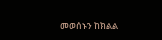መወሰኑን ከክልል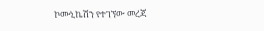ኮሙኒኬሽን የተገኘው መረጃ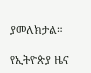ያመለክታል።

የኢትዮጵያ ዜና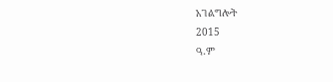አገልግሎት
2015
ዓ.ም